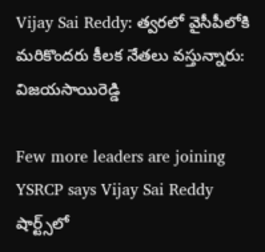Vijay Sai Reddy: త్వరలో వైసీపీలోకి మరికొందరు కీలక నేతలు వస్తున్నారు: విజయసాయిరెడ్డి

Few more leaders are joining YSRCP says Vijay Sai Reddy
షార్ట్స్‌లో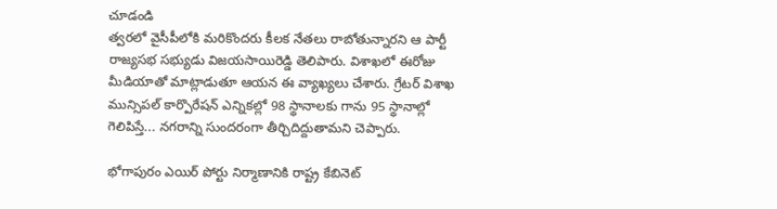చూడండి
త్వరలో వైసీపీలోకి మరికొందరు కీలక నేతలు రాబోతున్నారని ఆ పార్టీ రాజ్యసభ సభ్యుడు విజయసాయిరెడ్డి తెలిపారు. విశాఖలో ఈరోజు మీడియాతో మాట్లాడుతూ ఆయన ఈ వ్యాఖ్యలు చేశారు. గ్రేటర్ విశాఖ మున్సిపల్ కార్పొరేషన్ ఎన్నికల్లో 98 స్థానాలకు గాను 95 స్థానాల్లో గెలిపిస్తే... నగరాన్ని సుందరంగా తీర్చిదిద్దుతామని చెప్పారు.

భోగాపురం ఎయిర్ పోర్టు నిర్మాణానికి రాష్ట్ర కేబినెట్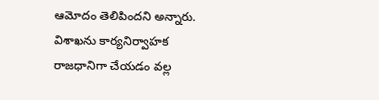ఆమోదం తెలిపిందని అన్నారు. విశాఖను కార్యనిర్వాహక రాజధానిగా చేయడం వల్ల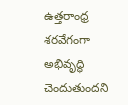ఉత్తరాంధ్ర శరవేగంగా అభివృద్ధి చెందుతుందని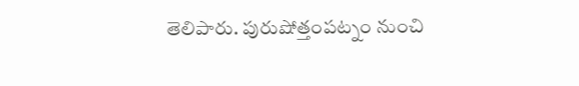తెలిపారు. పురుషోత్తంపట్నం నుంచి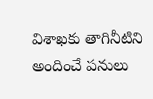విశాఖకు తాగినీటిని అందించే పనులు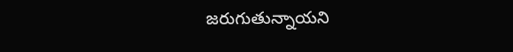జరుగుతున్నాయని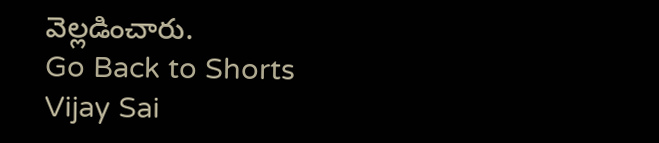వెల్లడించారు.
Go Back to Shorts
Vijay Sai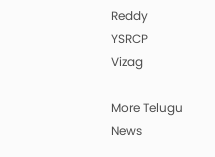Reddy
YSRCP
Vizag

More Telugu News